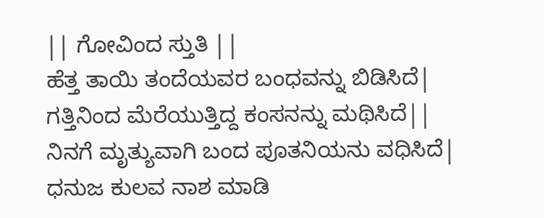|| ಗೋವಿಂದ ಸ್ತುತಿ ||
ಹೆತ್ತ ತಾಯಿ ತಂದೆಯವರ ಬಂಧವನ್ನು ಬಿಡಿಸಿದೆ|
ಗತ್ತಿನಿಂದ ಮೆರೆಯುತ್ತಿದ್ದ ಕಂಸನನ್ನು ಮಥಿಸಿದೆ||
ನಿನಗೆ ಮೃತ್ಯುವಾಗಿ ಬಂದ ಪೂತನಿಯನು ವಧಿಸಿದೆ|
ಧನುಜ ಕುಲವ ನಾಶ ಮಾಡಿ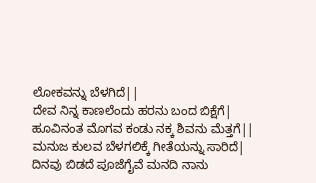ಲೋಕವನ್ನು ಬೆಳಗಿದೆ||
ದೇವ ನಿನ್ನ ಕಾಣಲೆಂದು ಹರನು ಬಂದ ಬಿಕ್ಷೆಗೆ|
ಹೂವಿನಂತ ಮೊಗವ ಕಂಡು ನಕ್ಕ ಶಿವನು ಮೆತ್ತಗೆ||
ಮನುಜ ಕುಲವ ಬೆಳಗಲಿಕ್ಕೆ ಗೀತೆಯನ್ನು ಸಾರಿದೆ|
ದಿನವು ಬಿಡದೆ ಪೂಜೆಗೈವೆ ಮನದಿ ನಾನು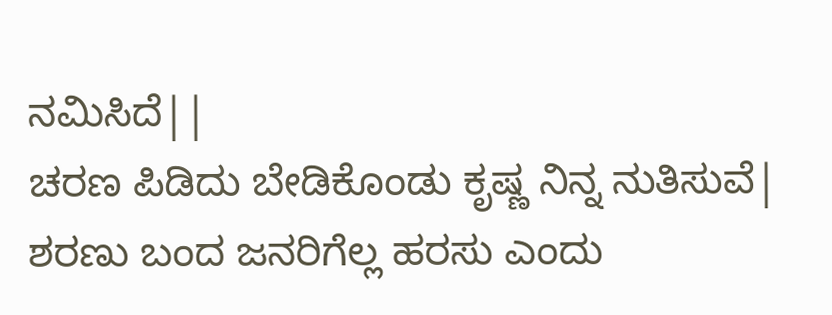ನಮಿಸಿದೆ||
ಚರಣ ಪಿಡಿದು ಬೇಡಿಕೊಂಡು ಕೃಷ್ಣ ನಿನ್ನ ನುತಿಸುವೆ|
ಶರಣು ಬಂದ ಜನರಿಗೆಲ್ಲ ಹರಸು ಎಂದು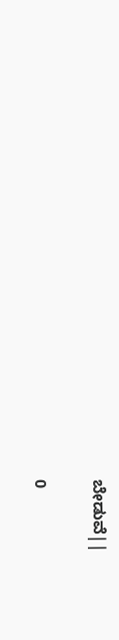ಬೇಡುವೆ||

0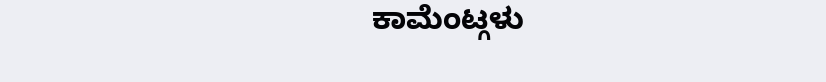ಕಾಮೆಂಟ್ಗಳು